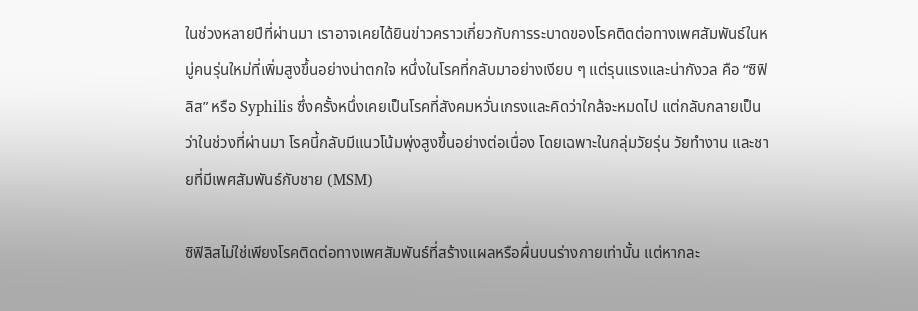ในช่วงหลายปีที่ผ่านมา เราอาจเคยได้ยินข่าวคราวเกี่ยวกับการระบาดของโรคติดต่อทางเพศสัมพันธ์ในหมู่คนรุ่นใหม่ที่เพิ่มสูงขึ้นอย่างน่าตกใจ หนึ่งในโรคที่กลับมาอย่างเงียบ ๆ แต่รุนแรงและน่ากังวล คือ “ซิฟิลิส” หรือ Syphilis ซึ่งครั้งหนึ่งเคยเป็นโรคที่สังคมหวั่นเกรงและคิดว่าใกล้จะหมดไป แต่กลับกลายเป็นว่าในช่วงที่ผ่านมา โรคนี้กลับมีแนวโน้มพุ่งสูงขึ้นอย่างต่อเนื่อง โดยเฉพาะในกลุ่มวัยรุ่น วัยทำงาน และชายที่มีเพศสัมพันธ์กับชาย (MSM)

ซิฟิลิสไม่ใช่เพียงโรคติดต่อทางเพศสัมพันธ์ที่สร้างแผลหรือผื่นบนร่างกายเท่านั้น แต่หากละ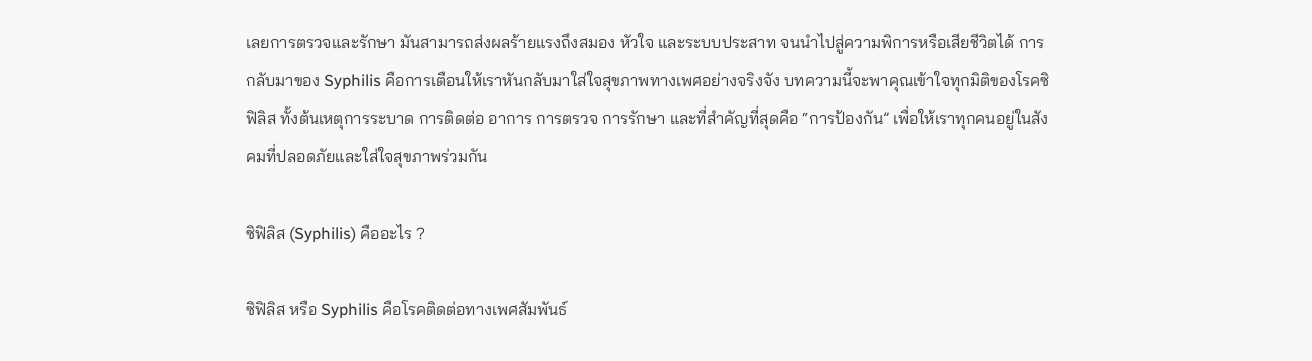เลยการตรวจและรักษา มันสามารถส่งผลร้ายแรงถึงสมอง หัวใจ และระบบประสาท จนนำไปสู่ความพิการหรือเสียชีวิตได้ การกลับมาของ Syphilis คือการเตือนให้เราหันกลับมาใส่ใจสุขภาพทางเพศอย่างจริงจัง บทความนี้จะพาคุณเข้าใจทุกมิติของโรคซิฟิลิส ทั้งต้นเหตุการระบาด การติดต่อ อาการ การตรวจ การรักษา และที่สำคัญที่สุดคือ “การป้องกัน” เพื่อให้เราทุกคนอยู่ในสังคมที่ปลอดภัยและใส่ใจสุขภาพร่วมกัน

ซิฟิลิส (Syphilis) คืออะไร ?

ซิฟิลิส หรือ Syphilis คือโรคติดต่อทางเพศสัมพันธ์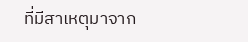ที่มีสาเหตุมาจาก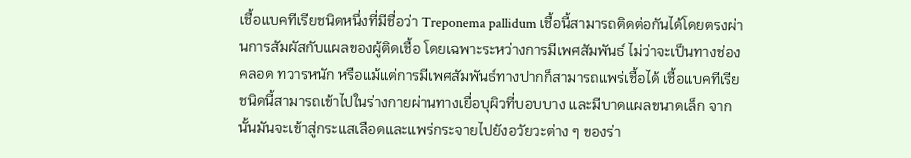เชื้อแบคทีเรียชนิดหนึ่งที่มีชื่อว่า Treponema pallidum เชื้อนี้สามารถติดต่อกันได้โดยตรงผ่านการสัมผัสกับแผลของผู้ติดเชื้อ โดยเฉพาะระหว่างการมีเพศสัมพันธ์ ไม่ว่าจะเป็นทางช่องคลอด ทวารหนัก หรือแม้แต่การมีเพศสัมพันธ์ทางปากก็สามารถแพร่เชื้อได้ เชื้อแบคทีเรียชนิดนี้สามารถเข้าไปในร่างกายผ่านทางเยื่อบุผิวที่บอบบาง และมีบาดแผลขนาดเล็ก จากนั้นมันจะเข้าสู่กระแสเลือดและแพร่กระจายไปยังอวัยวะต่าง ๆ ของร่า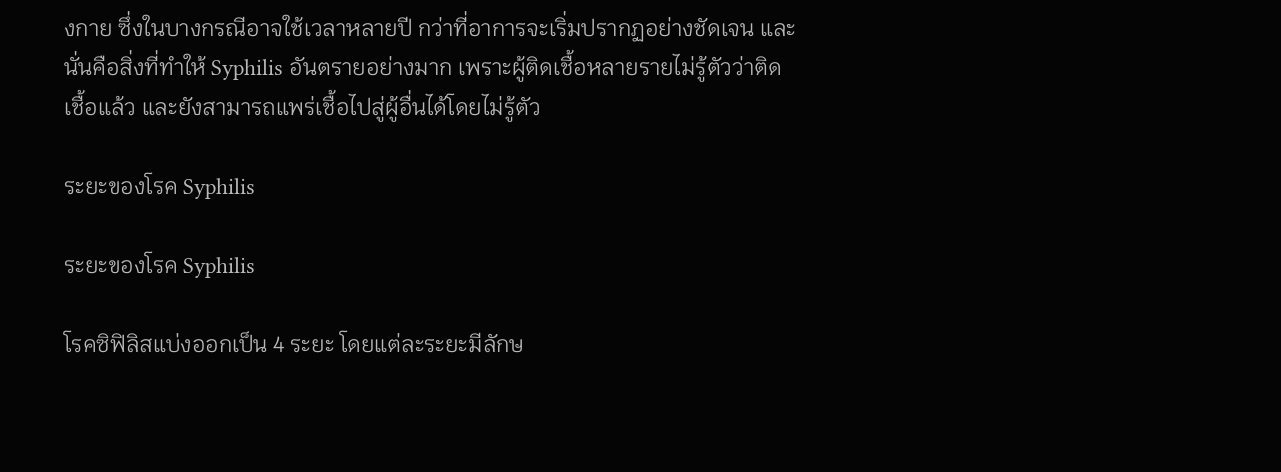งกาย ซึ่งในบางกรณีอาจใช้เวลาหลายปี กว่าที่อาการจะเริ่มปรากฏอย่างชัดเจน และนั่นคือสิ่งที่ทำให้ Syphilis อันตรายอย่างมาก เพราะผู้ติดเชื้อหลายรายไม่รู้ตัวว่าติดเชื้อแล้ว และยังสามารถแพร่เชื้อไปสู่ผู้อื่นได้โดยไม่รู้ตัว

ระยะของโรค Syphilis

ระยะของโรค Syphilis

โรคซิฟิลิสแบ่งออกเป็น 4 ระยะ โดยแต่ละระยะมีลักษ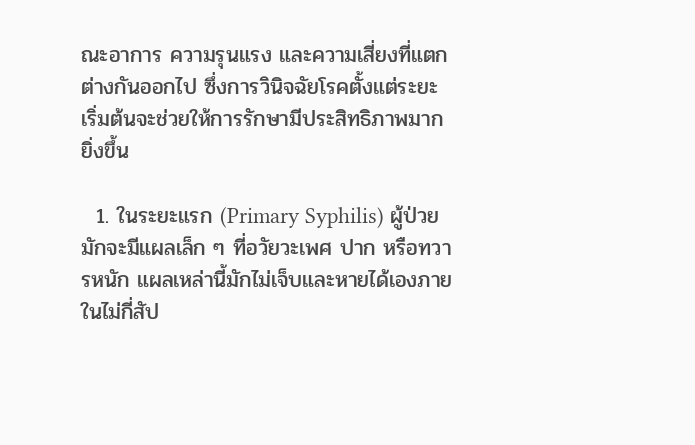ณะอาการ ความรุนแรง และความเสี่ยงที่แตกต่างกันออกไป ซึ่งการวินิจฉัยโรคตั้งแต่ระยะเริ่มต้นจะช่วยให้การรักษามีประสิทธิภาพมากยิ่งขึ้น

  1. ในระยะแรก (Primary Syphilis) ผู้ป่วยมักจะมีแผลเล็ก ๆ ที่อวัยวะเพศ ปาก หรือทวารหนัก แผลเหล่านี้มักไม่เจ็บและหายได้เองภายในไม่กี่สัป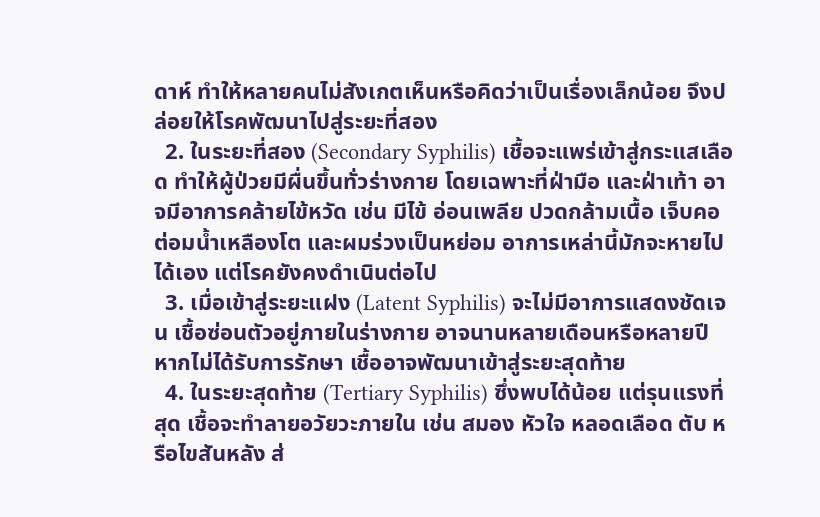ดาห์ ทำให้หลายคนไม่สังเกตเห็นหรือคิดว่าเป็นเรื่องเล็กน้อย จึงปล่อยให้โรคพัฒนาไปสู่ระยะที่สอง
  2. ในระยะที่สอง (Secondary Syphilis) เชื้อจะแพร่เข้าสู่กระแสเลือด ทำให้ผู้ป่วยมีผื่นขึ้นทั่วร่างกาย โดยเฉพาะที่ฝ่ามือ และฝ่าเท้า อาจมีอาการคล้ายไข้หวัด เช่น มีไข้ อ่อนเพลีย ปวดกล้ามเนื้อ เจ็บคอ ต่อมน้ำเหลืองโต และผมร่วงเป็นหย่อม อาการเหล่านี้มักจะหายไปได้เอง แต่โรคยังคงดำเนินต่อไป
  3. เมื่อเข้าสู่ระยะแฝง (Latent Syphilis) จะไม่มีอาการแสดงชัดเจน เชื้อซ่อนตัวอยู่ภายในร่างกาย อาจนานหลายเดือนหรือหลายปี หากไม่ได้รับการรักษา เชื้ออาจพัฒนาเข้าสู่ระยะสุดท้าย
  4. ในระยะสุดท้าย (Tertiary Syphilis) ซึ่งพบได้น้อย แต่รุนแรงที่สุด เชื้อจะทำลายอวัยวะภายใน เช่น สมอง หัวใจ หลอดเลือด ตับ หรือไขสันหลัง ส่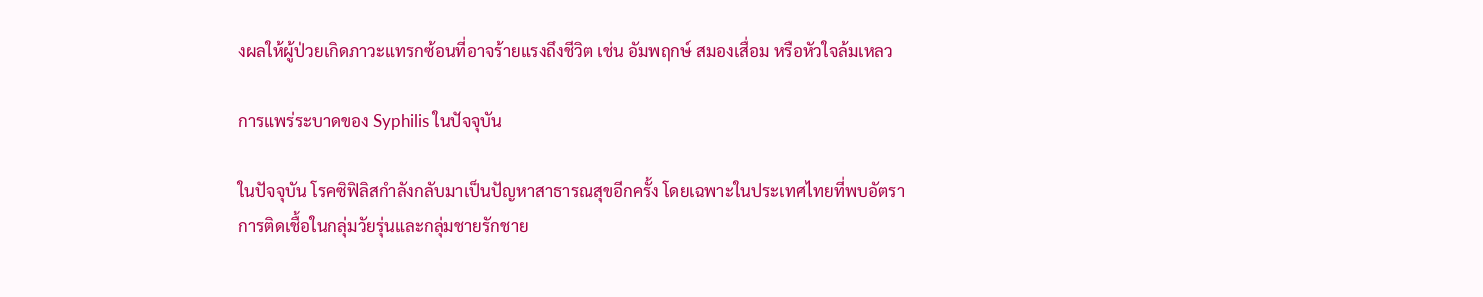งผลให้ผู้ป่วยเกิดภาวะแทรกซ้อนที่อาจร้ายแรงถึงชีวิต เช่น อัมพฤกษ์ สมองเสื่อม หรือหัวใจล้มเหลว

การแพร่ระบาดของ Syphilis ในปัจจุบัน

ในปัจจุบัน โรคซิฟิลิสกำลังกลับมาเป็นปัญหาสาธารณสุขอีกครั้ง โดยเฉพาะในประเทศไทยที่พบอัตราการติดเชื้อในกลุ่มวัยรุ่นและกลุ่มชายรักชาย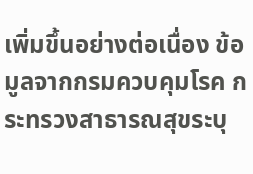เพิ่มขึ้นอย่างต่อเนื่อง ข้อมูลจากกรมควบคุมโรค กระทรวงสาธารณสุขระบุ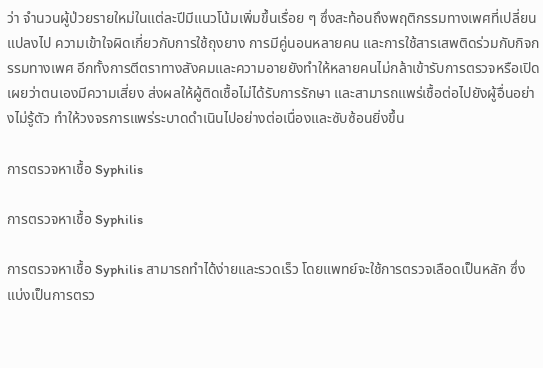ว่า จำนวนผู้ป่วยรายใหม่ในแต่ละปีมีแนวโน้มเพิ่มขึ้นเรื่อย ๆ ซึ่งสะท้อนถึงพฤติกรรมทางเพศที่เปลี่ยนแปลงไป ความเข้าใจผิดเกี่ยวกับการใช้ถุงยาง การมีคู่นอนหลายคน และการใช้สารเสพติดร่วมกับกิจกรรมทางเพศ อีกทั้งการตีตราทางสังคมและความอายยังทำให้หลายคนไม่กล้าเข้ารับการตรวจหรือเปิดเผยว่าตนเองมีความเสี่ยง ส่งผลให้ผู้ติดเชื้อไม่ได้รับการรักษา และสามารถแพร่เชื้อต่อไปยังผู้อื่นอย่างไม่รู้ตัว ทำให้วงจรการแพร่ระบาดดำเนินไปอย่างต่อเนื่องและซับซ้อนยิ่งขึ้น

การตรวจหาเชื้อ Syphilis

การตรวจหาเชื้อ Syphilis

การตรวจหาเชื้อ Syphilis สามารถทำได้ง่ายและรวดเร็ว โดยแพทย์จะใช้การตรวจเลือดเป็นหลัก ซึ่งแบ่งเป็นการตรว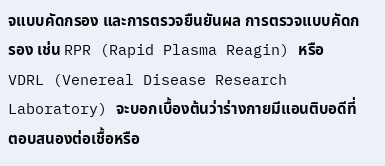จแบบคัดกรอง และการตรวจยืนยันผล การตรวจแบบคัดกรอง เช่น RPR (Rapid Plasma Reagin) หรือ VDRL (Venereal Disease Research Laboratory) จะบอกเบื้องต้นว่าร่างกายมีแอนติบอดีที่ตอบสนองต่อเชื้อหรือ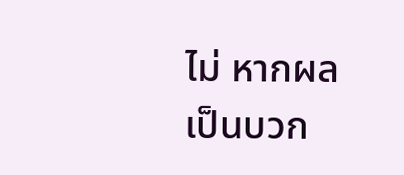ไม่ หากผลเป็นบวก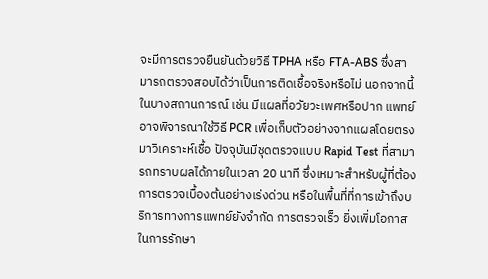จะมีการตรวจยืนยันด้วยวิธี TPHA หรือ FTA-ABS ซึ่งสามารถตรวจสอบได้ว่าเป็นการติดเชื้อจริงหรือไม่ นอกจากนี้ในบางสถานการณ์ เช่น มีแผลที่อวัยวะเพศหรือปาก แพทย์อาจพิจารณาใช้วิธี PCR เพื่อเก็บตัวอย่างจากแผลโดยตรงมาวิเคราะห์เชื้อ ปัจจุบันมีชุดตรวจแบบ Rapid Test ที่สามารถทราบผลได้ภายในเวลา 20 นาที ซึ่งเหมาะสำหรับผู้ที่ต้องการตรวจเบื้องต้นอย่างเร่งด่วน หรือในพื้นที่ที่การเข้าถึงบริการทางการแพทย์ยังจำกัด การตรวจเร็ว ยิ่งเพิ่มโอกาสในการรักษา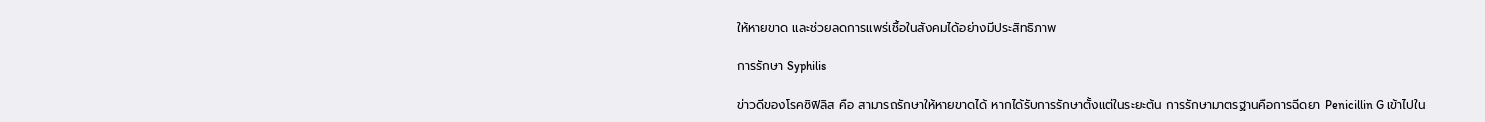ให้หายขาด และช่วยลดการแพร่เชื้อในสังคมได้อย่างมีประสิทธิภาพ

การรักษา Syphilis

ข่าวดีของโรคซิฟิลิส คือ สามารถรักษาให้หายขาดได้ หากได้รับการรักษาตั้งแต่ในระยะต้น การรักษามาตรฐานคือการฉีดยา Penicillin G เข้าไปใน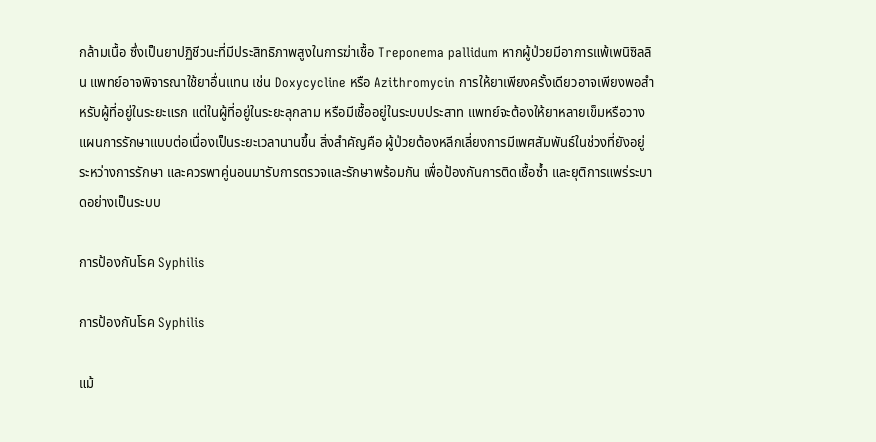กล้ามเนื้อ ซึ่งเป็นยาปฏิชีวนะที่มีประสิทธิภาพสูงในการฆ่าเชื้อ Treponema pallidum หากผู้ป่วยมีอาการแพ้เพนิซิลลิน แพทย์อาจพิจารณาใช้ยาอื่นแทน เช่น Doxycycline หรือ Azithromycin การให้ยาเพียงครั้งเดียวอาจเพียงพอสำหรับผู้ที่อยู่ในระยะแรก แต่ในผู้ที่อยู่ในระยะลุกลาม หรือมีเชื้ออยู่ในระบบประสาท แพทย์จะต้องให้ยาหลายเข็มหรือวางแผนการรักษาแบบต่อเนื่องเป็นระยะเวลานานขึ้น สิ่งสำคัญคือ ผู้ป่วยต้องหลีกเลี่ยงการมีเพศสัมพันธ์ในช่วงที่ยังอยู่ระหว่างการรักษา และควรพาคู่นอนมารับการตรวจและรักษาพร้อมกัน เพื่อป้องกันการติดเชื้อซ้ำ และยุติการแพร่ระบาดอย่างเป็นระบบ

การป้องกันโรค Syphilis

การป้องกันโรค Syphilis

แม้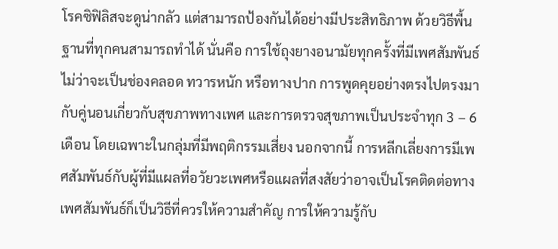โรคซิฟิลิสจะดูน่ากลัว แต่สามารถป้องกันได้อย่างมีประสิทธิภาพ ด้วยวิธีพื้นฐานที่ทุกคนสามารถทำได้ นั่นคือ การใช้ถุงยางอนามัยทุกครั้งที่มีเพศสัมพันธ์ ไม่ว่าจะเป็นช่องคลอด ทวารหนัก หรือทางปาก การพูดคุยอย่างตรงไปตรงมากับคู่นอนเกี่ยวกับสุขภาพทางเพศ และการตรวจสุขภาพเป็นประจำทุก 3 – 6 เดือน โดยเฉพาะในกลุ่มที่มีพฤติกรรมเสี่ยง นอกจากนี้ การหลีกเลี่ยงการมีเพศสัมพันธ์กับผู้ที่มีแผลที่อวัยวะเพศหรือแผลที่สงสัยว่าอาจเป็นโรคติดต่อทางเพศสัมพันธ์ก็เป็นวิธีที่ควรให้ความสำคัญ การให้ความรู้กับ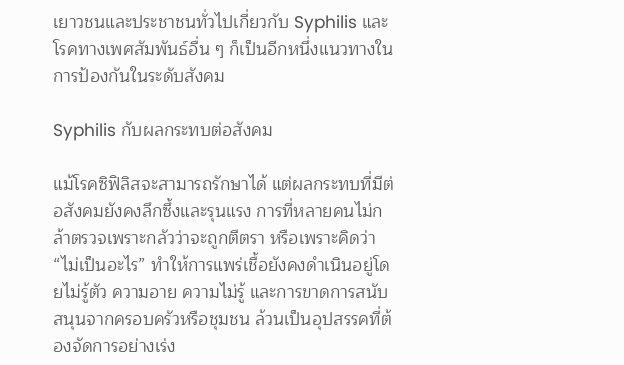เยาวชนและประชาชนทั่วไปเกี่ยวกับ Syphilis และโรคทางเพศสัมพันธ์อื่น ๆ ก็เป็นอีกหนึ่งแนวทางในการป้องกันในระดับสังคม

Syphilis กับผลกระทบต่อสังคม

แม้โรคซิฟิลิสจะสามารถรักษาได้ แต่ผลกระทบที่มีต่อสังคมยังคงลึกซึ้งและรุนแรง การที่หลายคนไม่กล้าตรวจเพราะกลัวว่าจะถูกตีตรา หรือเพราะคิดว่า “ไม่เป็นอะไร” ทำให้การแพร่เชื้อยังคงดำเนินอยู่โดยไม่รู้ตัว ความอาย ความไม่รู้ และการขาดการสนับสนุนจากครอบครัวหรือชุมชน ล้วนเป็นอุปสรรคที่ต้องจัดการอย่างเร่ง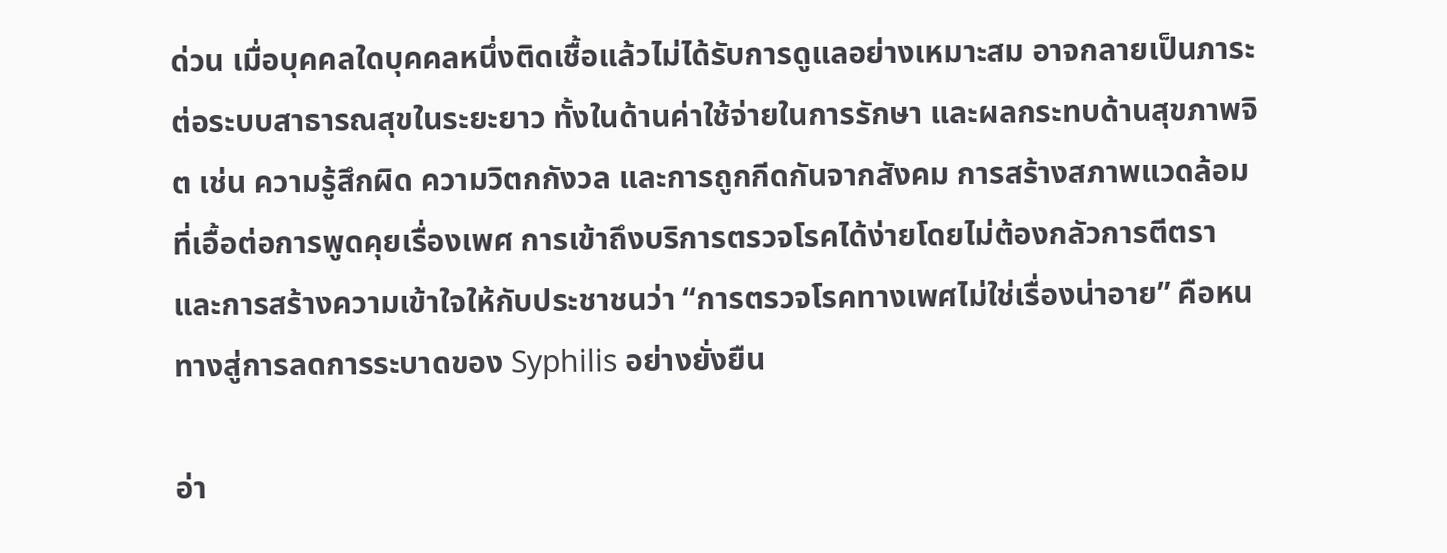ด่วน เมื่อบุคคลใดบุคคลหนึ่งติดเชื้อแล้วไม่ได้รับการดูแลอย่างเหมาะสม อาจกลายเป็นภาระต่อระบบสาธารณสุขในระยะยาว ทั้งในด้านค่าใช้จ่ายในการรักษา และผลกระทบด้านสุขภาพจิต เช่น ความรู้สึกผิด ความวิตกกังวล และการถูกกีดกันจากสังคม การสร้างสภาพแวดล้อมที่เอื้อต่อการพูดคุยเรื่องเพศ การเข้าถึงบริการตรวจโรคได้ง่ายโดยไม่ต้องกลัวการตีตรา และการสร้างความเข้าใจให้กับประชาชนว่า “การตรวจโรคทางเพศไม่ใช่เรื่องน่าอาย” คือหนทางสู่การลดการระบาดของ Syphilis อย่างยั่งยืน

อ่า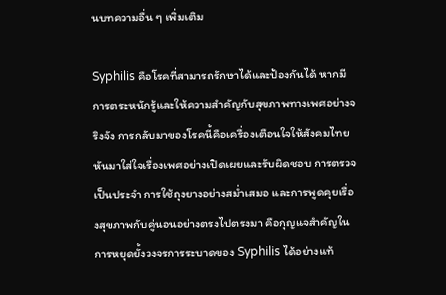นบทความอื่น ๆ เพิ่มเติม

Syphilis คือโรคที่สามารถรักษาได้และป้องกันได้ หากมีการตระหนักรู้และให้ความสำคัญกับสุขภาพทางเพศอย่างจริงจัง การกลับมาของโรคนี้คือเครื่องเตือนใจให้สังคมไทยหันมาใส่ใจเรื่องเพศอย่างเปิดเผยและรับผิดชอบ การตรวจเป็นประจำ การใช้ถุงยางอย่างสม่ำเสมอ และการพูดคุยเรื่องสุขภาพกับคู่นอนอย่างตรงไปตรงมา คือกุญแจสำคัญในการหยุดยั้งวงจรการระบาดของ Syphilis ได้อย่างแท้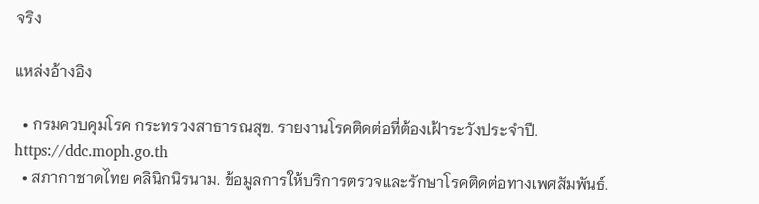จริง

แหล่งอ้างอิง

  • กรมควบคุมโรค กระทรวงสาธารณสุข. รายงานโรคติดต่อที่ต้องเฝ้าระวังประจำปี. https://ddc.moph.go.th
  • สภากาชาดไทย คลินิกนิรนาม. ข้อมูลการให้บริการตรวจและรักษาโรคติดต่อทางเพศสัมพันธ์.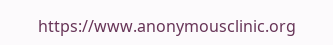https://www.anonymousclinic.org